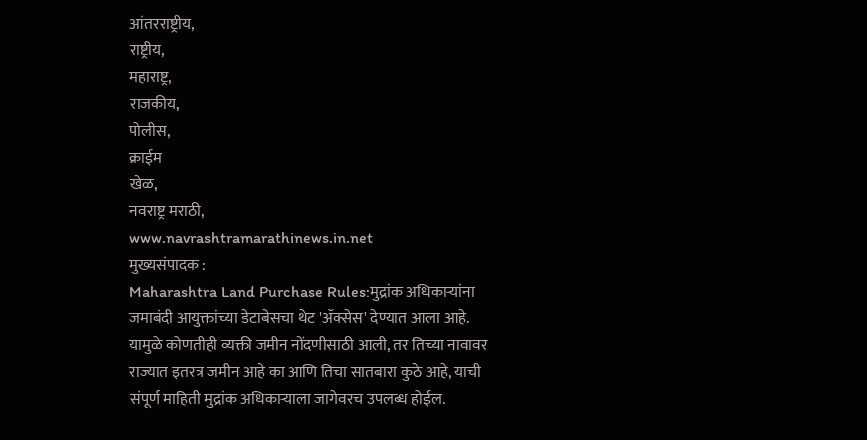आंतरराष्ट्रीय,
राष्ट्रीय,
महाराष्ट्र,
राजकीय,
पोलीस,
क्राईम
खेळ,
नवराष्ट्र मराठी,
www.navrashtramarathinews.in.net
मुख्यसंपादक :
Maharashtra Land Purchase Rules:मुद्रांक अधिकाऱ्यांना जमाबंदी आयुक्तांच्या डेटाबेसचा थेट 'ॲक्सेस' देण्यात आला आहे. यामुळे कोणतीही व्यक्ती जमीन नोंदणीसाठी आली, तर तिच्या नावावर राज्यात इतरत्र जमीन आहे का आणि तिचा सातबारा कुठे आहे, याची संपूर्ण माहिती मुद्रांक अधिकाऱ्याला जागेवरच उपलब्ध होईल.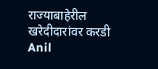राज्याबाहेरील खरेदीदारांवर करडी Anil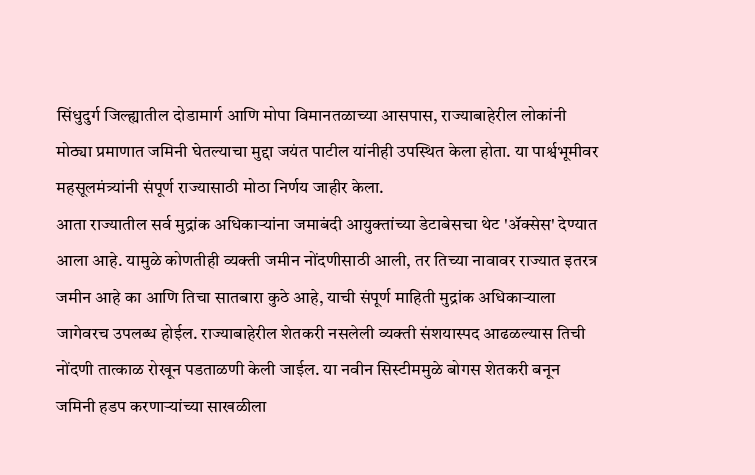सिंधुदुर्ग जिल्ह्यातील दोडामार्ग आणि मोपा विमानतळाच्या आसपास, राज्याबाहेरील लोकांनी मोठ्या प्रमाणात जमिनी घेतल्याचा मुद्दा जयंत पाटील यांनीही उपस्थित केला होता. या पार्श्वभूमीवर महसूलमंत्र्यांनी संपूर्ण राज्यासाठी मोठा निर्णय जाहीर केला.
आता राज्यातील सर्व मुद्रांक अधिकाऱ्यांना जमाबंदी आयुक्तांच्या डेटाबेसचा थेट 'ॲक्सेस' देण्यात आला आहे. यामुळे कोणतीही व्यक्ती जमीन नोंदणीसाठी आली, तर तिच्या नावावर राज्यात इतरत्र जमीन आहे का आणि तिचा सातबारा कुठे आहे, याची संपूर्ण माहिती मुद्रांक अधिकाऱ्याला जागेवरच उपलब्ध होईल. राज्याबाहेरील शेतकरी नसलेली व्यक्ती संशयास्पद आढळल्यास तिची नोंदणी तात्काळ रोखून पडताळणी केली जाईल. या नवीन सिस्टीममुळे बोगस शेतकरी बनून जमिनी हडप करणाऱ्यांच्या साखळीला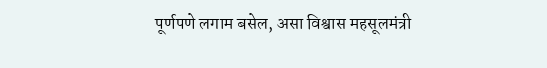पूर्णपणे लगाम बसेल, असा विश्वास महसूलमंत्री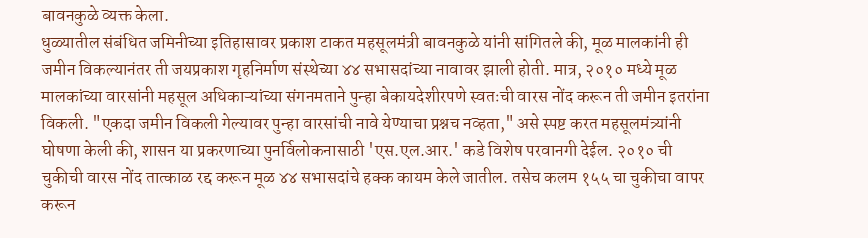बावनकुळे व्यक्त केला.
धुळ्यातील संबंधित जमिनीच्या इतिहासावर प्रकाश टाकत महसूलमंत्री बावनकुळे यांनी सांगितले की, मूळ मालकांनी ही जमीन विकल्यानंतर ती जयप्रकाश गृहनिर्माण संस्थेच्या ४४ सभासदांच्या नावावर झाली होती. मात्र, २०१० मध्ये मूळ मालकांच्या वारसांनी महसूल अधिकाऱ्यांच्या संगनमताने पुन्हा बेकायदेशीरपणे स्वतःची वारस नोंद करून ती जमीन इतरांना विकली. "एकदा जमीन विकली गेल्यावर पुन्हा वारसांची नावे येण्याचा प्रश्नच नव्हता," असे स्पष्ट करत महसूलमंत्र्यांनी घोषणा केली की, शासन या प्रकरणाच्या पुनर्विलोकनासाठी 'एस.एल.आर.' कडे विशेष परवानगी देईल. २०१० ची चुकीची वारस नोंद तात्काळ रद्द करून मूळ ४४ सभासदांचे हक्क कायम केले जातील. तसेच कलम १५५ चा चुकीचा वापर करून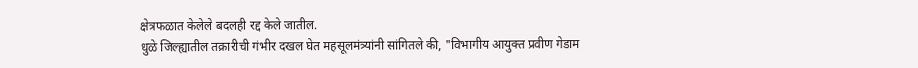क्षेत्रफळात केलेले बदलही रद्द केले जातील.
धुळे जिल्ह्यातील तक्रारीची गंभीर दखल घेत महसूलमंत्र्यांनी सांगितले की, "विभागीय आयुक्त प्रवीण गेडाम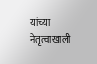यांच्या नेतृत्वाखाली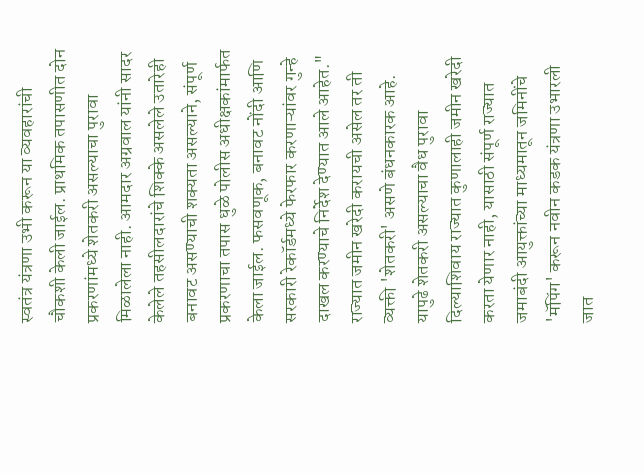स्वतंत्र यंत्रणा उभी करून या व्यवहारांची चौकशी केली जाईल. प्राथमिक तपासणीत दोन प्रकरणांमध्ये शेतकरी असल्याचा पुरावा मिळालेला नाही. आमदार अग्रवाल यांनी सादर केलेले तहसीलदारांचे शिक्के असलेले उतारेही बनावट असण्याची शक्यता असल्याने, संपूर्ण प्रकरणाचा तपास धुळे पोलीस अधीक्षकांमार्फत केला जाईल. फसवणूक, बनावट नोंदी आणि सरकारी रेकॉर्डमध्ये फेरफार करणाऱ्यांवर गुन्हे दाखल करण्याचे निर्देश देण्यात आले आहेत."
राज्यात जमीन खरेदी करायची असेल तर ती व्यक्ती 'शेतकरी' असणे बंधनकारक आहे. यापुढे शेतकरी असल्याचा वैध पुरावा दिल्याशिवाय राज्यात कुणालाही जमीन खरेदी करता येणार नाही, यासाठी संपूर्ण राज्यात जमाबंदी आयुक्तांच्या माध्यमातून जमिनींचे 'मॅपिंग' करून नवीन कडक यंत्रणा उभारली जात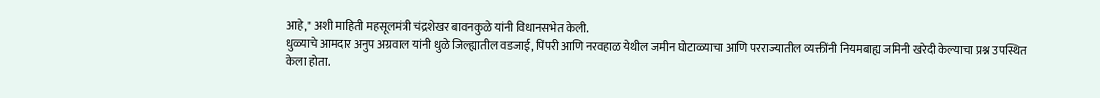आहे," अशी माहिती महसूलमंत्री चंद्रशेखर बावनकुळे यांनी विधानसभेत केली.
धुळ्याचे आमदार अनुप अग्रवाल यांनी धुळे जिल्ह्यातील वडजाई, पिंपरी आणि नरवहाळ येथील जमीन घोटाळ्याचा आणि परराज्यातील व्यक्तींनी नियमबाह्य जमिनी खरेदी केल्याचा प्रश्न उपस्थित केला होता.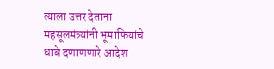त्याला उत्तर देताना महसूलमंत्र्यांनी भूमाफियांचे धाबे दणाणणारे आदेश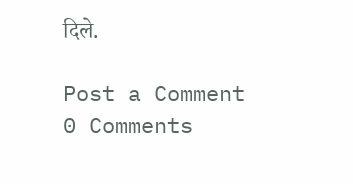दिले.

Post a Comment
0 Comments